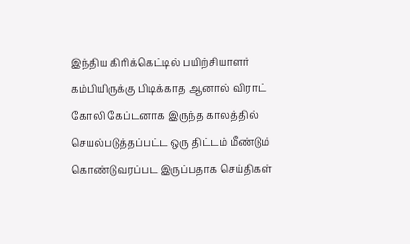இந்திய கிரிக்கெட்டில் பயிற்சியாளர் கம்பியிருக்கு பிடிக்காத ஆனால் விராட் கோலி கேப்டனாக இருந்த காலத்தில் செயல்படுத்தப்பட்ட ஒரு திட்டம் மீண்டும் கொண்டுவரப்பட இருப்பதாக செய்திகள்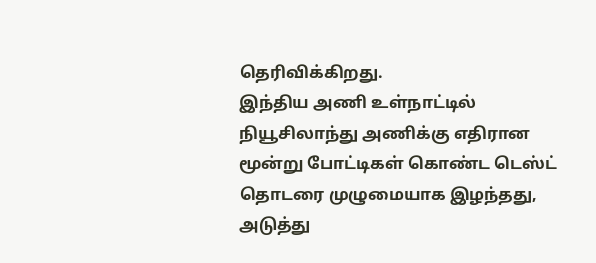தெரிவிக்கிறது.
இந்திய அணி உள்நாட்டில் நியூசிலாந்து அணிக்கு எதிரான மூன்று போட்டிகள் கொண்ட டெஸ்ட் தொடரை முழுமையாக இழந்தது, அடுத்து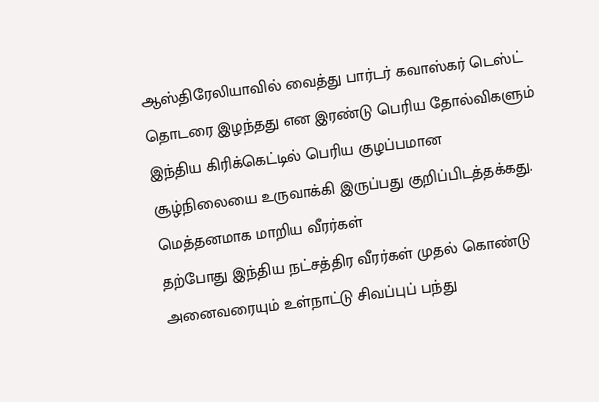ஆஸ்திரேலியாவில் வைத்து பார்டர் கவாஸ்கர் டெஸ்ட் தொடரை இழந்தது என இரண்டு பெரிய தோல்விகளும் இந்திய கிரிக்கெட்டில் பெரிய குழப்பமான சூழ்நிலையை உருவாக்கி இருப்பது குறிப்பிடத்தக்கது.
மெத்தனமாக மாறிய வீரர்கள்
தற்போது இந்திய நட்சத்திர வீரர்கள் முதல் கொண்டு அனைவரையும் உள்நாட்டு சிவப்புப் பந்து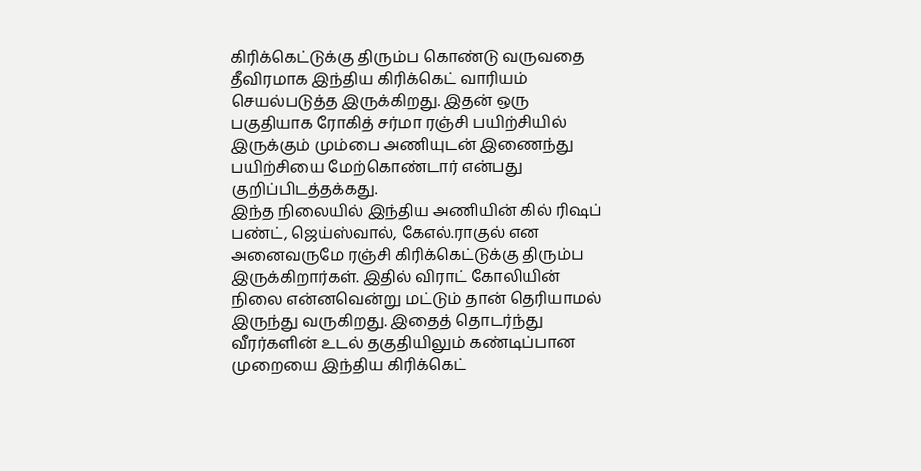கிரிக்கெட்டுக்கு திரும்ப கொண்டு வருவதை தீவிரமாக இந்திய கிரிக்கெட் வாரியம் செயல்படுத்த இருக்கிறது. இதன் ஒரு பகுதியாக ரோகித் சர்மா ரஞ்சி பயிற்சியில் இருக்கும் மும்பை அணியுடன் இணைந்து பயிற்சியை மேற்கொண்டார் என்பது குறிப்பிடத்தக்கது.
இந்த நிலையில் இந்திய அணியின் கில் ரிஷப் பண்ட், ஜெய்ஸ்வால், கேஎல்.ராகுல் என அனைவருமே ரஞ்சி கிரிக்கெட்டுக்கு திரும்ப இருக்கிறார்கள். இதில் விராட் கோலியின் நிலை என்னவென்று மட்டும் தான் தெரியாமல் இருந்து வருகிறது. இதைத் தொடர்ந்து வீரர்களின் உடல் தகுதியிலும் கண்டிப்பான முறையை இந்திய கிரிக்கெட்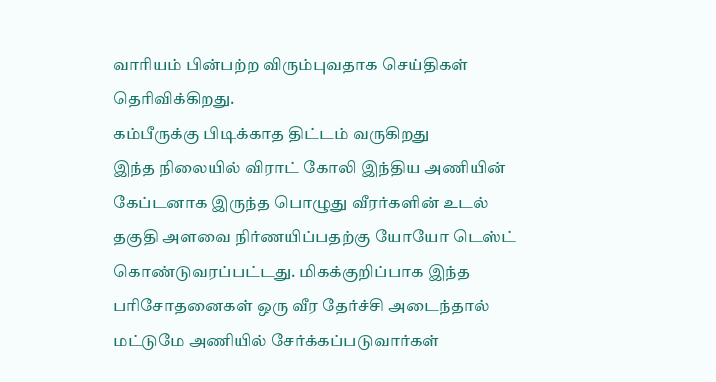வாரியம் பின்பற்ற விரும்புவதாக செய்திகள் தெரிவிக்கிறது.
கம்பீருக்கு பிடிக்காத திட்டம் வருகிறது
இந்த நிலையில் விராட் கோலி இந்திய அணியின் கேப்டனாக இருந்த பொழுது வீரர்களின் உடல் தகுதி அளவை நிர்ணயிப்பதற்கு யோயோ டெஸ்ட் கொண்டுவரப்பட்டது. மிகக்குறிப்பாக இந்த பரிசோதனைகள் ஒரு வீர தேர்ச்சி அடைந்தால் மட்டுமே அணியில் சேர்க்கப்படுவார்கள்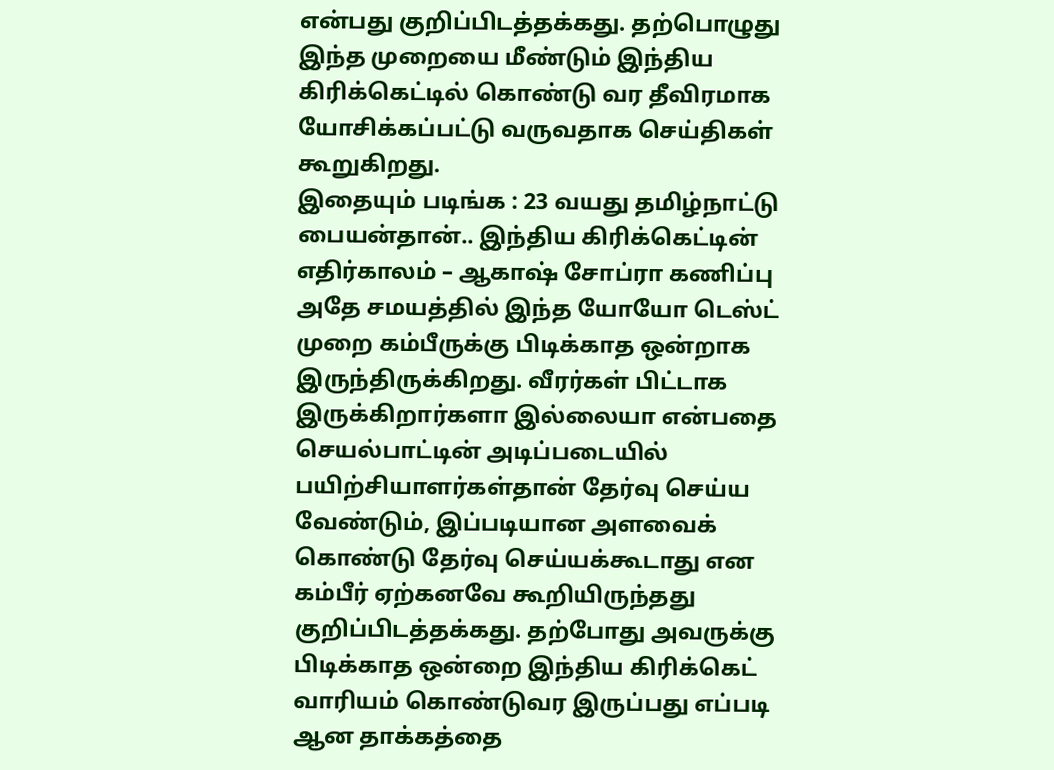என்பது குறிப்பிடத்தக்கது. தற்பொழுது இந்த முறையை மீண்டும் இந்திய கிரிக்கெட்டில் கொண்டு வர தீவிரமாக யோசிக்கப்பட்டு வருவதாக செய்திகள் கூறுகிறது.
இதையும் படிங்க : 23 வயது தமிழ்நாட்டு பையன்தான்.. இந்திய கிரிக்கெட்டின் எதிர்காலம் – ஆகாஷ் சோப்ரா கணிப்பு
அதே சமயத்தில் இந்த யோயோ டெஸ்ட் முறை கம்பீருக்கு பிடிக்காத ஒன்றாக இருந்திருக்கிறது. வீரர்கள் பிட்டாக இருக்கிறார்களா இல்லையா என்பதை செயல்பாட்டின் அடிப்படையில் பயிற்சியாளர்கள்தான் தேர்வு செய்ய வேண்டும், இப்படியான அளவைக் கொண்டு தேர்வு செய்யக்கூடாது என கம்பீர் ஏற்கனவே கூறியிருந்தது குறிப்பிடத்தக்கது. தற்போது அவருக்கு பிடிக்காத ஒன்றை இந்திய கிரிக்கெட் வாரியம் கொண்டுவர இருப்பது எப்படி ஆன தாக்கத்தை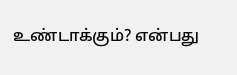உண்டாக்கும்? என்பது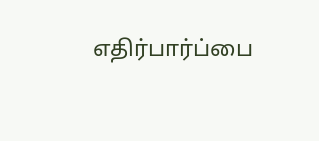எதிர்பார்ப்பை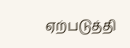ஏற்படுத்தி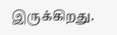இருக்கிறது.